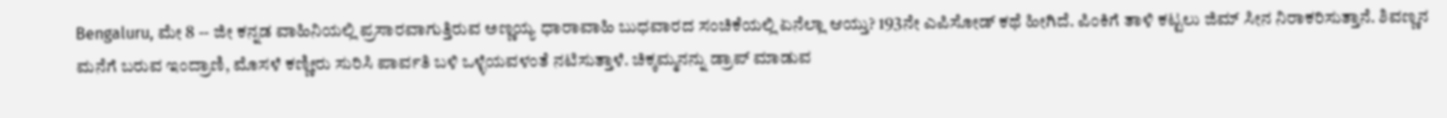Bengaluru, ಮೇ 8 -- ಜೀ ಕನ್ನಡ ವಾಹಿನಿಯಲ್ಲಿ ಪ್ರಸಾರವಾಗುತ್ತಿರುವ ಅಣ್ಣಯ್ಯ ಧಾರಾವಾಹಿ ಬುಧವಾರದ ಸಂಚಿಕೆಯಲ್ಲಿ ಏನೆಲ್ಲಾ ಆಯ್ತು? 193ನೇ ಎಪಿಸೋಡ್ ಕಥೆ ಹೀಗಿದೆ. ಪಿಂಕಿಗೆ ತಾಳಿ ಕಟ್ಟಲು ಜಿಮ್ ಸೀನ ನಿರಾಕರಿಸುತ್ತಾನೆ. ಶಿವಣ್ಣನ ಮನೆಗೆ ಬರುವ ಇಂದ್ರಾಣಿ, ಮೊಸಳೆ ಕಣ್ಣೀರು ಸುರಿಸಿ ಪಾರ್ವತಿ ಬಳಿ ಒಳ್ಳೆಯವಳಂತೆ ನಟಿಸುತ್ತಾಳೆ. ಚಿಕ್ಕಮ್ಮನನ್ನು ಡ್ರಾಪ್ ಮಾಡುವ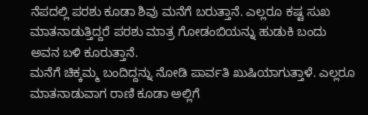ನೆಪದಲ್ಲಿ ಪರಶು ಕೂಡಾ ಶಿವು ಮನೆಗೆ ಬರುತ್ತಾನೆ. ಎಲ್ಲರೂ ಕಷ್ಟ ಸುಖ ಮಾತನಾಡುತ್ತಿದ್ದರೆ ಪರಶು ಮಾತ್ರ ಗೋಡಂಬಿಯನ್ನು ಹುಡುಕಿ ಬಂದು ಅವನ ಬಳಿ ಕೂರುತ್ತಾನೆ.
ಮನೆಗೆ ಚಿಕ್ಕಮ್ಮ ಬಂದಿದ್ದನ್ನು ನೋಡಿ ಪಾರ್ವತಿ ಖುಷಿಯಾಗುತ್ತಾಳೆ. ಎಲ್ಲರೂ ಮಾತನಾಡುವಾಗ ರಾಣಿ ಕೂಡಾ ಅಲ್ಲಿಗೆ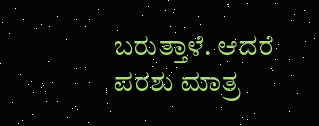ಬರುತ್ತಾಳೆ. ಆದರೆ ಪರಶು ಮಾತ್ರ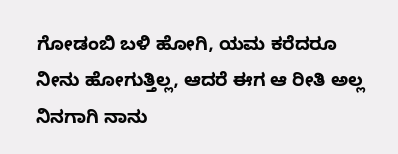ಗೋಡಂಬಿ ಬಳಿ ಹೋಗಿ, ಯಮ ಕರೆದರೂ ನೀನು ಹೋಗುತ್ತಿಲ್ಲ, ಆದರೆ ಈಗ ಆ ರೀತಿ ಅಲ್ಲ ನಿನಗಾಗಿ ನಾನು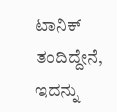ಟಾನಿಕ್ ತಂದಿದ್ದೇನೆ, ಇದನ್ನು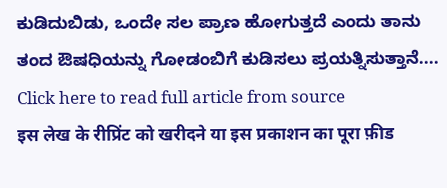ಕುಡಿದುಬಿಡು, ಒಂದೇ ಸಲ ಪ್ರಾಣ ಹೋಗುತ್ತದೆ ಎಂದು ತಾನು ತಂದ ಔಷಧಿಯನ್ನು ಗೋಡಂಬಿಗೆ ಕುಡಿಸಲು ಪ್ರಯತ್ನಿಸುತ್ತಾನೆ....
Click here to read full article from source
इस लेख के रीप्रिंट को खरीदने या इस प्रकाशन का पूरा फ़ीड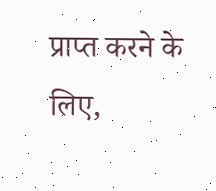प्राप्त करने के लिए,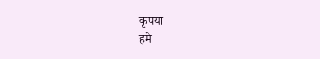कृपया
हमे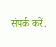संपर्क करें.